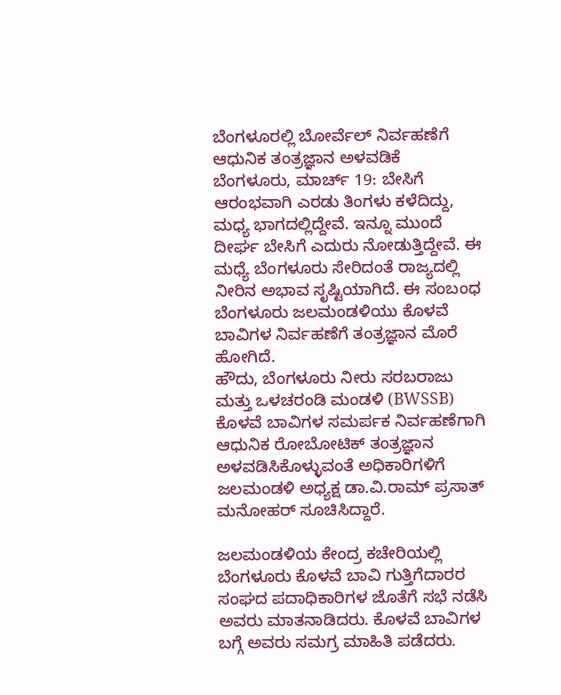ಬೆಂಗಳೂರಲ್ಲಿ ಬೋರ್ವೆಲ್ ನಿರ್ವಹಣೆಗೆ ಆಧುನಿಕ ತಂತ್ರಜ್ಞಾನ ಅಳವಡಿಕೆ
ಬೆಂಗಳೂರು, ಮಾರ್ಚ್ 19: ಬೇಸಿಗೆ ಆರಂಭವಾಗಿ ಎರಡು ತಿಂಗಳು ಕಳೆದಿದ್ದು, ಮಧ್ಯ ಭಾಗದಲ್ಲಿದ್ದೇವೆ. ಇನ್ನೂ ಮುಂದೆ ದೀರ್ಘ ಬೇಸಿಗೆ ಎದುರು ನೋಡುತ್ತಿದ್ದೇವೆ. ಈ ಮಧ್ಯೆ ಬೆಂಗಳೂರು ಸೇರಿದಂತೆ ರಾಜ್ಯದಲ್ಲಿ ನೀರಿನ ಅಭಾವ ಸೃಷ್ಟಿಯಾಗಿದೆ. ಈ ಸಂಬಂಧ ಬೆಂಗಳೂರು ಜಲಮಂಡಳಿಯು ಕೊಳವೆ ಬಾವಿಗಳ ನಿರ್ವಹಣೆಗೆ ತಂತ್ರಜ್ಞಾನ ಮೊರೆ ಹೋಗಿದೆ.
ಹೌದು, ಬೆಂಗಳೂರು ನೀರು ಸರಬರಾಜು ಮತ್ತು ಒಳಚರಂಡಿ ಮಂಡಳಿ (BWSSB) ಕೊಳವೆ ಬಾವಿಗಳ ಸಮರ್ಪಕ ನಿರ್ವಹಣೆಗಾಗಿ ಆಧುನಿಕ ರೋಬೋಟಿಕ್ ತಂತ್ರಜ್ಞಾನ ಅಳವಡಿಸಿಕೊಳ್ಳುವಂತೆ ಅಧಿಕಾರಿಗಳಿಗೆ ಜಲಮಂಡಳಿ ಅಧ್ಯಕ್ಷ ಡಾ.ವಿ.ರಾಮ್ ಪ್ರಸಾತ್ ಮನೋಹರ್ ಸೂಚಿಸಿದ್ದಾರೆ.

ಜಲಮಂಡಳಿಯ ಕೇಂದ್ರ ಕಚೇರಿಯಲ್ಲಿ ಬೆಂಗಳೂರು ಕೊಳವೆ ಬಾವಿ ಗುತ್ತಿಗೆದಾರರ ಸಂಘದ ಪದಾಧಿಕಾರಿಗಳ ಜೊತೆಗೆ ಸಭೆ ನಡೆಸಿ ಅವರು ಮಾತನಾಡಿದರು. ಕೊಳವೆ ಬಾವಿಗಳ ಬಗ್ಗೆ ಅವರು ಸಮಗ್ರ ಮಾಹಿತಿ ಪಡೆದರು.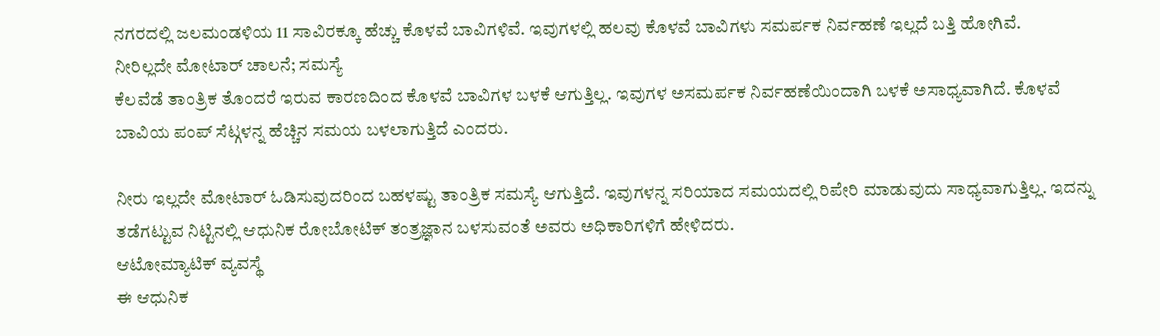ನಗರದಲ್ಲಿ ಜಲಮಂಡಳಿಯ 11 ಸಾವಿರಕ್ಕೂ ಹೆಚ್ಚು ಕೊಳವೆ ಬಾವಿಗಳಿವೆ. ಇವುಗಳಲ್ಲಿ ಹಲವು ಕೊಳವೆ ಬಾವಿಗಳು ಸಮರ್ಪಕ ನಿರ್ವಹಣೆ ಇಲ್ಲದೆ ಬತ್ತಿ ಹೋಗಿವೆ.
ನೀರಿಲ್ಲದೇ ಮೋಟಾರ್ ಚಾಲನೆ; ಸಮಸ್ಯೆ
ಕೆಲವೆಡೆ ತಾಂತ್ರಿಕ ತೊಂದರೆ ಇರುವ ಕಾರಣದಿಂದ ಕೊಳವೆ ಬಾವಿಗಳ ಬಳಕೆ ಆಗುತ್ತಿಲ್ಲ. ಇವುಗಳ ಅಸಮರ್ಪಕ ನಿರ್ವಹಣೆಯಿಂದಾಗಿ ಬಳಕೆ ಅಸಾಧ್ಯವಾಗಿದೆ. ಕೊಳವೆ ಬಾವಿಯ ಪಂಪ್ ಸೆಟ್ಗಳನ್ನ ಹೆಚ್ಚಿನ ಸಮಯ ಬಳಲಾಗುತ್ತಿದೆ ಎಂದರು.

ನೀರು ಇಲ್ಲದೇ ಮೋಟಾರ್ ಓಡಿಸುವುದರಿಂದ ಬಹಳಷ್ಟು ತಾಂತ್ರಿಕ ಸಮಸ್ಯೆ ಆಗುತ್ತಿದೆ. ಇವುಗಳನ್ನ ಸರಿಯಾದ ಸಮಯದಲ್ಲಿ ರಿಪೇರಿ ಮಾಡುವುದು ಸಾಧ್ಯವಾಗುತ್ತಿಲ್ಲ. ಇದನ್ನು ತಡೆಗಟ್ಟುವ ನಿಟ್ಟಿನಲ್ಲಿ ಆಧುನಿಕ ರೋಬೋಟಿಕ್ ತಂತ್ರಜ್ಞಾನ ಬಳಸುವಂತೆ ಅವರು ಅಧಿಕಾರಿಗಳಿಗೆ ಹೇಳಿದರು.
ಆಟೋಮ್ಯಾಟಿಕ್ ವ್ಯವಸ್ಥೆ
ಈ ಆಧುನಿಕ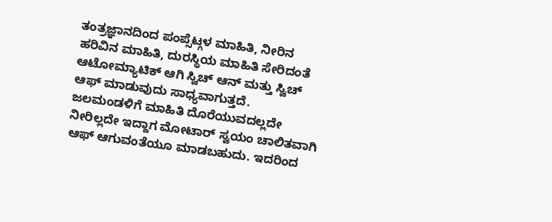ತಂತ್ರಜ್ಞಾನದಿಂದ ಪಂಪ್ಸೆಟ್ಗಳ ಮಾಹಿತಿ, ನೀರಿನ ಹರಿವಿನ ಮಾಹಿತಿ, ದುರಸ್ಥಿಯ ಮಾಹಿತಿ ಸೇರಿದಂತೆ ಆಟೋಮ್ಯಾಟಿಕ್ ಆಗಿ ಸ್ವಿಚ್ ಆನ್ ಮತ್ತು ಸ್ವಿಚ್ ಆಫ್ ಮಾಡುವುದು ಸಾಧ್ಯವಾಗುತ್ತದೆ.
ಜಲಮಂಡಳಿಗೆ ಮಾಹಿತಿ ದೊರೆಯುವದಲ್ಲದೇ ನೀರಿಲ್ಲದೇ ಇದ್ದಾಗ ಮೋಟಾರ್ ಸ್ವಯಂ ಚಾಲಿತವಾಗಿ ಆಫ್ ಆಗುವಂತೆಯೂ ಮಾಡಬಹುದು. ಇದರಿಂದ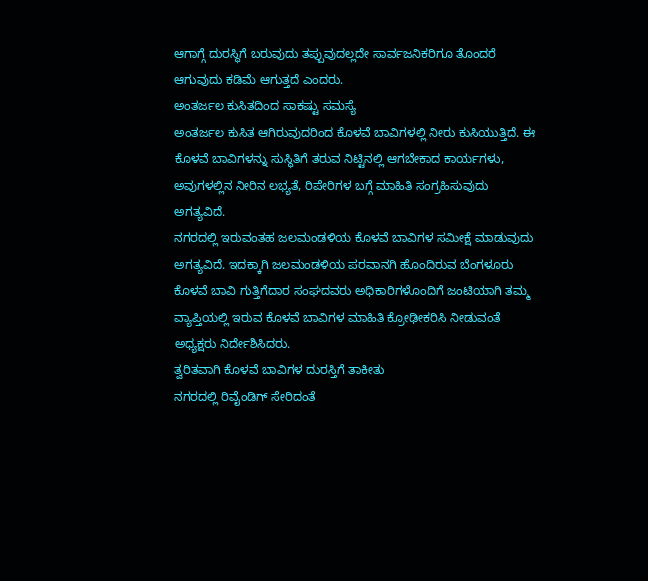ಆಗಾಗ್ಗೆ ದುರಸ್ಥಿಗೆ ಬರುವುದು ತಪ್ಪುವುದಲ್ಲದೇ ಸಾರ್ವಜನಿಕರಿಗೂ ತೊಂದರೆ ಆಗುವುದು ಕಡಿಮೆ ಆಗುತ್ತದೆ ಎಂದರು.
ಅಂತರ್ಜಲ ಕುಸಿತದಿಂದ ಸಾಕಷ್ಟು ಸಮಸ್ಯೆ
ಅಂತರ್ಜಲ ಕುಸಿತ ಆಗಿರುವುದರಿಂದ ಕೊಳವೆ ಬಾವಿಗಳಲ್ಲಿ ನೀರು ಕುಸಿಯುತ್ತಿದೆ. ಈ ಕೊಳವೆ ಬಾವಿಗಳನ್ನು ಸುಸ್ಥಿತಿಗೆ ತರುವ ನಿಟ್ಟಿನಲ್ಲಿ ಆಗಬೇಕಾದ ಕಾರ್ಯಗಳು, ಅವುಗಳಲ್ಲಿನ ನೀರಿನ ಲಭ್ಯತೆ, ರಿಪೇರಿಗಳ ಬಗ್ಗೆ ಮಾಹಿತಿ ಸಂಗ್ರಹಿಸುವುದು ಅಗತ್ಯವಿದೆ.
ನಗರದಲ್ಲಿ ಇರುವಂತಹ ಜಲಮಂಡಳಿಯ ಕೊಳವೆ ಬಾವಿಗಳ ಸಮೀಕ್ಷೆ ಮಾಡುವುದು ಅಗತ್ಯವಿದೆ. ಇದಕ್ಕಾಗಿ ಜಲಮಂಡಳಿಯ ಪರವಾನಗಿ ಹೊಂದಿರುವ ಬೆಂಗಳೂರು ಕೊಳವೆ ಬಾವಿ ಗುತ್ತಿಗೆದಾರ ಸಂಘದವರು ಅಧಿಕಾರಿಗಳೊಂದಿಗೆ ಜಂಟಿಯಾಗಿ ತಮ್ಮ ವ್ಯಾಪ್ತಿಯಲ್ಲಿ ಇರುವ ಕೊಳವೆ ಬಾವಿಗಳ ಮಾಹಿತಿ ಕ್ರೋಢೀಕರಿಸಿ ನೀಡುವಂತೆ ಅಧ್ಯಕ್ಷರು ನಿರ್ದೇಶಿಸಿದರು.
ತ್ವರಿತವಾಗಿ ಕೊಳವೆ ಬಾವಿಗಳ ದುರಸ್ತಿಗೆ ತಾಕೀತು
ನಗರದಲ್ಲಿ ರಿವೈಂಡಿಗ್ ಸೇರಿದಂತೆ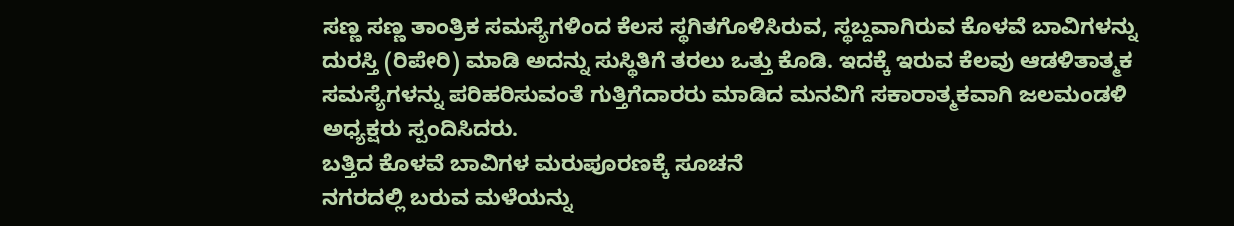ಸಣ್ಣ ಸಣ್ಣ ತಾಂತ್ರಿಕ ಸಮಸ್ಯೆಗಳಿಂದ ಕೆಲಸ ಸ್ಥಗಿತಗೊಳಿಸಿರುವ, ಸ್ಥಬ್ದವಾಗಿರುವ ಕೊಳವೆ ಬಾವಿಗಳನ್ನು ದುರಸ್ತಿ (ರಿಪೇರಿ) ಮಾಡಿ ಅದನ್ನು ಸುಸ್ಥಿತಿಗೆ ತರಲು ಒತ್ತು ಕೊಡಿ. ಇದಕ್ಕೆ ಇರುವ ಕೆಲವು ಆಡಳಿತಾತ್ಮಕ ಸಮಸ್ಯೆಗಳನ್ನು ಪರಿಹರಿಸುವಂತೆ ಗುತ್ತಿಗೆದಾರರು ಮಾಡಿದ ಮನವಿಗೆ ಸಕಾರಾತ್ಮಕವಾಗಿ ಜಲಮಂಡಳಿ ಅಧ್ಯಕ್ಷರು ಸ್ಪಂದಿಸಿದರು.
ಬತ್ತಿದ ಕೊಳವೆ ಬಾವಿಗಳ ಮರುಪೂರಣಕ್ಕೆ ಸೂಚನೆ
ನಗರದಲ್ಲಿ ಬರುವ ಮಳೆಯನ್ನು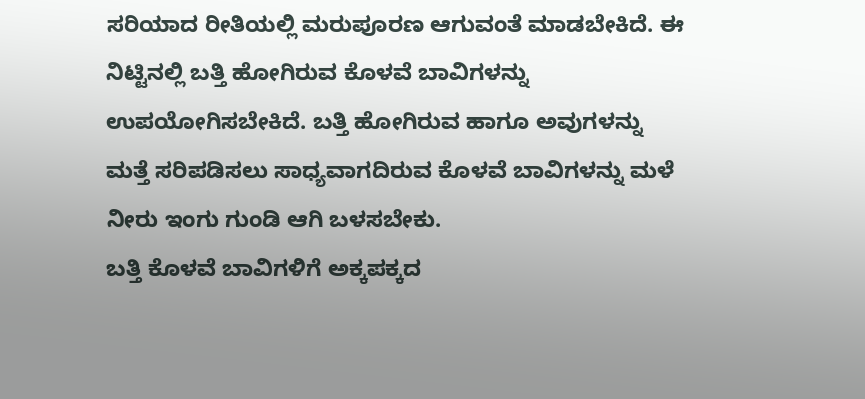ಸರಿಯಾದ ರೀತಿಯಲ್ಲಿ ಮರುಪೂರಣ ಆಗುವಂತೆ ಮಾಡಬೇಕಿದೆ. ಈ ನಿಟ್ಟಿನಲ್ಲಿ ಬತ್ತಿ ಹೋಗಿರುವ ಕೊಳವೆ ಬಾವಿಗಳನ್ನು ಉಪಯೋಗಿಸಬೇಕಿದೆ. ಬತ್ತಿ ಹೋಗಿರುವ ಹಾಗೂ ಅವುಗಳನ್ನು ಮತ್ತೆ ಸರಿಪಡಿಸಲು ಸಾಧ್ಯವಾಗದಿರುವ ಕೊಳವೆ ಬಾವಿಗಳನ್ನು ಮಳೆ ನೀರು ಇಂಗು ಗುಂಡಿ ಆಗಿ ಬಳಸಬೇಕು.
ಬತ್ತಿ ಕೊಳವೆ ಬಾವಿಗಳಿಗೆ ಅಕ್ಕಪಕ್ಕದ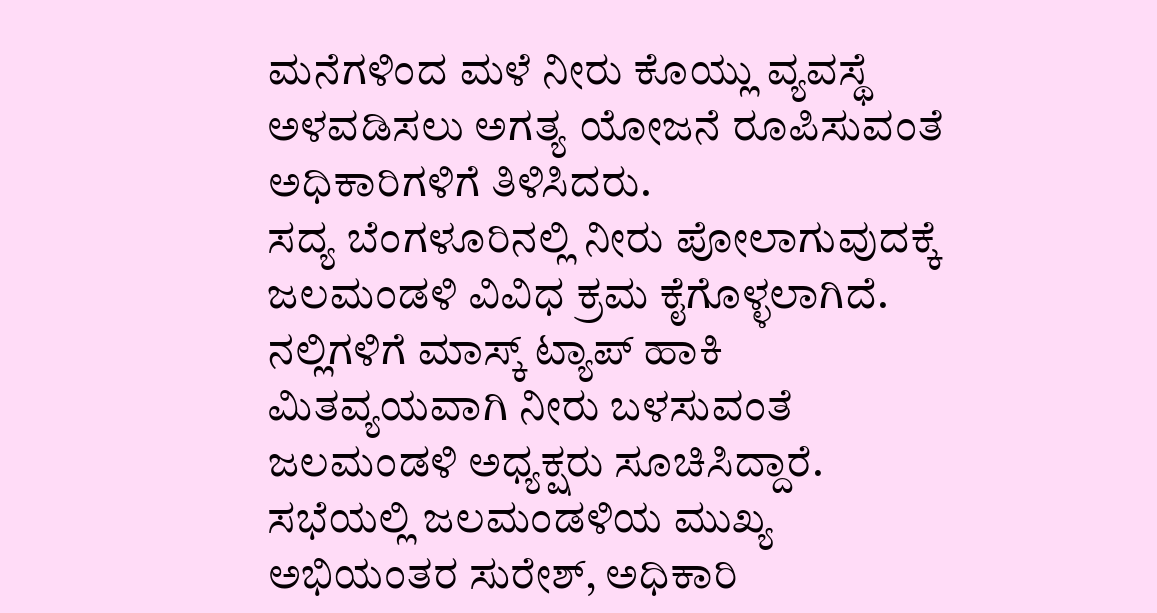ಮನೆಗಳಿಂದ ಮಳೆ ನೀರು ಕೊಯ್ಲು ವ್ಯವಸ್ಥೆ ಅಳವಡಿಸಲು ಅಗತ್ಯ ಯೋಜನೆ ರೂಪಿಸುವಂತೆ ಅಧಿಕಾರಿಗಳಿಗೆ ತಿಳಿಸಿದರು.
ಸದ್ಯ ಬೆಂಗಳೂರಿನಲ್ಲಿ ನೀರು ಪೋಲಾಗುವುದಕ್ಕೆ ಜಲಮಂಡಳಿ ವಿವಿಧ ಕ್ರಮ ಕೈಗೊಳ್ಳಲಾಗಿದೆ. ನಲ್ಲಿಗಳಿಗೆ ಮಾಸ್ಕ್ ಟ್ಯಾಪ್ ಹಾಕಿ ಮಿತವ್ಯಯವಾಗಿ ನೀರು ಬಳಸುವಂತೆ ಜಲಮಂಡಳಿ ಅಧ್ಯಕ್ಷರು ಸೂಚಿಸಿದ್ದಾರೆ.
ಸಭೆಯಲ್ಲಿ ಜಲಮಂಡಳಿಯ ಮುಖ್ಯ ಅಭಿಯಂತರ ಸುರೇಶ್, ಅಧಿಕಾರಿ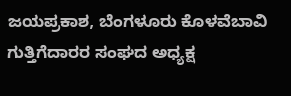ಜಯಪ್ರಕಾಶ, ಬೆಂಗಳೂರು ಕೊಳವೆಬಾವಿ ಗುತ್ತಿಗೆದಾರರ ಸಂಘದ ಅಧ್ಯಕ್ಷ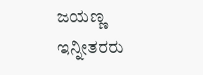ಜಯಣ್ಣ ಇನ್ನೀತರರು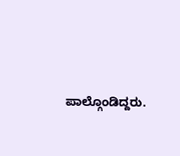ಪಾಲ್ಗೊಂಡಿದ್ದರು.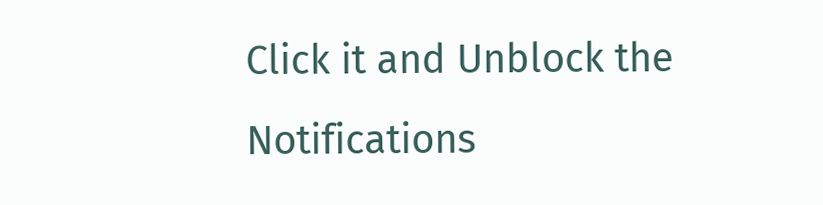Click it and Unblock the Notifications